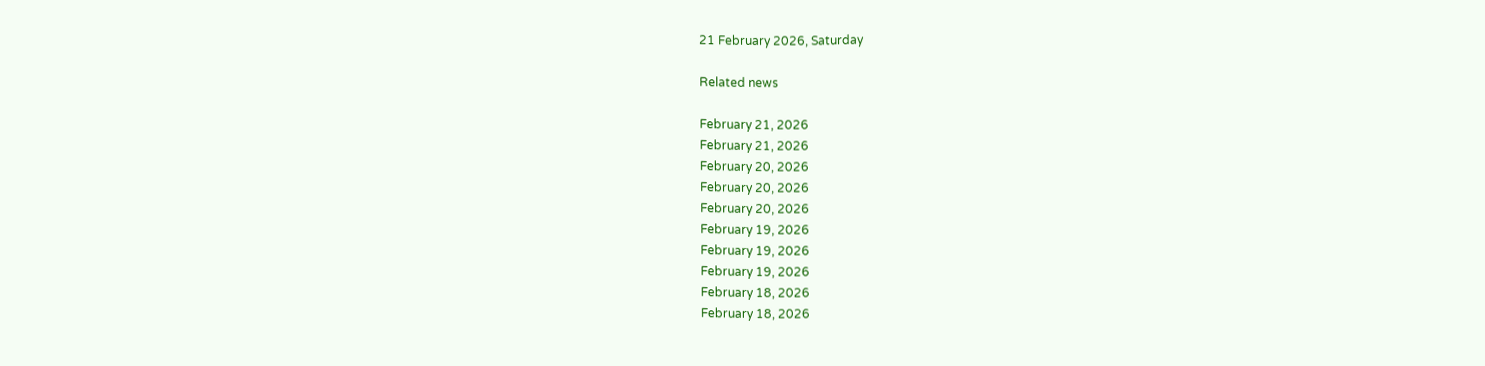21 February 2026, Saturday

Related news

February 21, 2026
February 21, 2026
February 20, 2026
February 20, 2026
February 20, 2026
February 19, 2026
February 19, 2026
February 19, 2026
February 18, 2026
February 18, 2026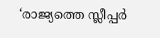‘രാജ്യത്തെ സ്ലീപ്പർ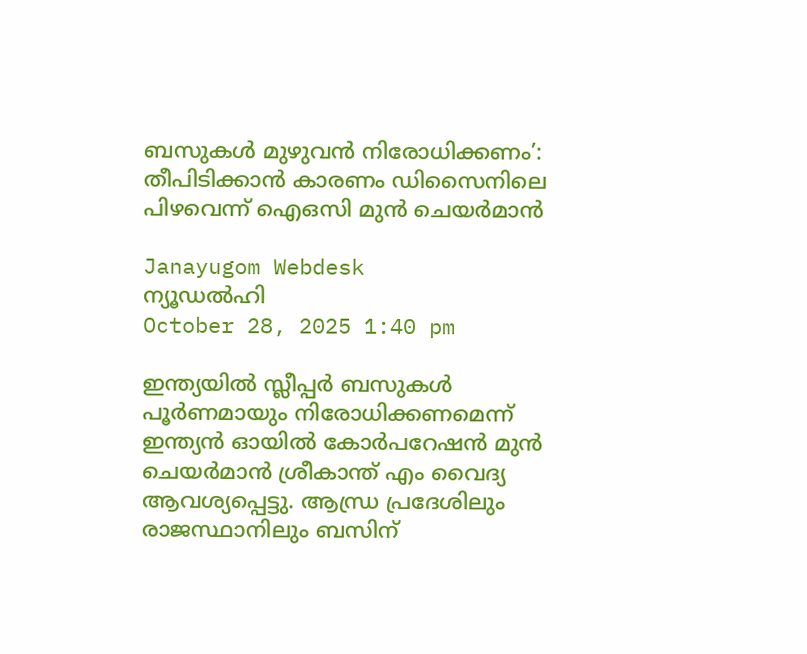ബസുകൾ മുഴുവൻ നിരോധിക്കണം’: തീപിടിക്കാൻ കാരണം ഡിസൈനിലെ പിഴവെന്ന് ഐഒസി മുൻ ചെയർമാൻ

Janayugom Webdesk
ന്യൂഡല്‍ഹി
October 28, 2025 1:40 pm

ഇന്ത്യയിൽ സ്ലീപ്പർ ബസുകൾ പൂർണമായും നിരോധിക്കണമെന്ന് ഇന്ത്യൻ ഓയിൽ കോർപറേഷൻ മുൻ ചെയർമാൻ ശ്രീകാന്ത് എം വൈദ്യ ആവശ്യപ്പെട്ടു. ആന്ധ്ര പ്രദേശിലും രാജസ്ഥാനിലും ബസിന്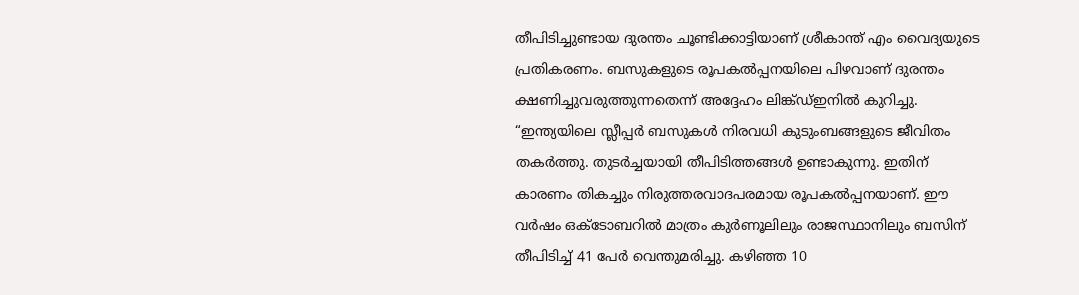തീപിടിച്ചുണ്ടായ ദുരന്തം ചൂണ്ടിക്കാട്ടിയാണ് ശ്രീകാന്ത് എം വൈദ്യയുടെ പ്രതികരണം. ബസുകളുടെ രൂപകൽപ്പനയിലെ പിഴവാണ് ദുരന്തം ക്ഷണിച്ചുവരുത്തുന്നതെന്ന് അദ്ദേഹം ലിങ്ക്ഡ്ഇനിൽ കുറിച്ചു.
“ഇന്ത്യയിലെ സ്ലീപ്പർ ബസുകൾ നിരവധി കുടുംബങ്ങളുടെ ജീവിതം തകർത്തു. തുടർച്ചയായി തീപിടിത്തങ്ങൾ ഉണ്ടാകുന്നു. ഇതിന് കാരണം തികച്ചും നിരുത്തരവാദപരമായ രൂപകൽപ്പനയാണ്. ഈ വർഷം ഒക്ടോബറിൽ മാത്രം കുർണൂലിലും രാജസ്ഥാനിലും ബസിന് തീപിടിച്ച് 41 പേർ വെന്തുമരിച്ചു. കഴിഞ്ഞ 10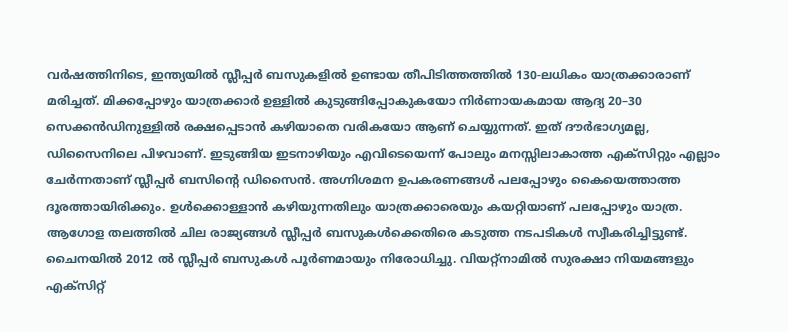വർഷത്തിനിടെ, ഇന്ത്യയിൽ സ്ലീപ്പർ ബസുകളിൽ ഉണ്ടായ തീപിടിത്തത്തിൽ 130-ലധികം യാത്രക്കാരാണ് മരിച്ചത്. മിക്കപ്പോഴും യാത്രക്കാർ ഉള്ളിൽ കുടുങ്ങിപ്പോകുകയോ നിർണായകമായ ആദ്യ 20–30 സെക്കൻഡിനുള്ളിൽ രക്ഷപ്പെടാൻ കഴിയാതെ വരികയോ ആണ് ചെയ്യുന്നത്. ഇത് ദൗർഭാഗ്യമല്ല, ഡിസൈനിലെ പിഴവാണ്. ഇടുങ്ങിയ ഇടനാഴിയും എവിടെയെന്ന് പോലും മനസ്സിലാകാത്ത എക്സിറ്റും എല്ലാം ചേർന്നതാണ് സ്ലീപ്പർ ബസിന്‍റെ ഡിസൈൻ. അഗ്നിശമന ഉപകരണങ്ങൾ പലപ്പോഴും കൈയെത്താത്ത ദൂരത്തായിരിക്കും. ഉൾക്കൊള്ളാൻ കഴിയുന്നതിലും യാത്രക്കാരെയും കയറ്റിയാണ് പലപ്പോഴും യാത്ര.
ആഗോള തലത്തിൽ ചില രാജ്യങ്ങൾ സ്ലീപ്പർ ബസുകൾക്കെതിരെ കടുത്ത നടപടികൾ സ്വീകരിച്ചിട്ടുണ്ട്. ചൈനയിൽ 2012 ൽ സ്ലീപ്പർ ബസുകൾ പൂർണമായും നിരോധിച്ചു. വിയറ്റ്നാമിൽ സുരക്ഷാ നിയമങ്ങളും എക്സിറ്റ്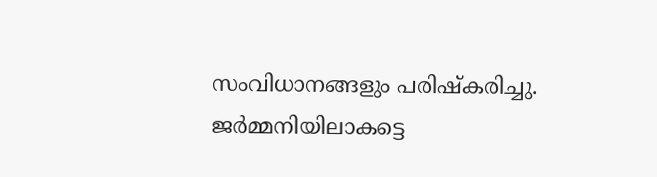സംവിധാനങ്ങളും പരിഷ്കരിച്ചു. ജർമ്മനിയിലാകട്ടെ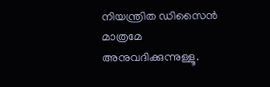നിയന്ത്രിത ഡിസൈൻ മാത്രമേ അനുവദിക്കുന്നുള്ളൂ.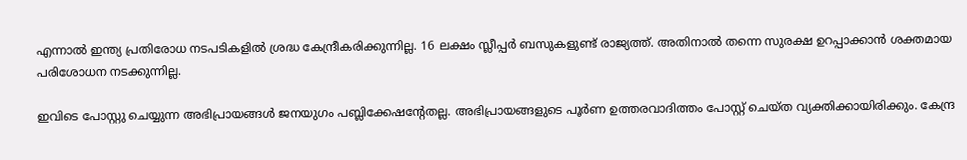എന്നാൽ ഇന്ത്യ പ്രതിരോധ നടപടികളിൽ ശ്രദ്ധ കേന്ദ്രീകരിക്കുന്നില്ല. 16 ലക്ഷം സ്ലീപ്പർ ബസുകളുണ്ട് രാജ്യത്ത്. അതിനാൽ തന്നെ സുരക്ഷ ഉറപ്പാക്കാൻ ശക്തമായ പരിശോധന നടക്കുന്നില്ല.

ഇവിടെ പോസ്റ്റു ചെയ്യുന്ന അഭിപ്രായങ്ങള്‍ ജനയുഗം പബ്ലിക്കേഷന്റേതല്ല. അഭിപ്രായങ്ങളുടെ പൂര്‍ണ ഉത്തരവാദിത്തം പോസ്റ്റ് ചെയ്ത വ്യക്തിക്കായിരിക്കും. കേന്ദ്ര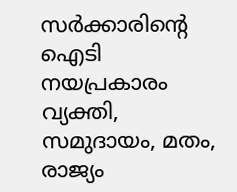സര്‍ക്കാരിന്റെ ഐടി നയപ്രകാരം വ്യക്തി, സമുദായം, മതം, രാജ്യം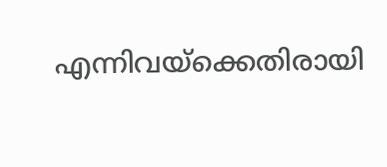എന്നിവയ്‌ക്കെതിരായി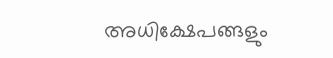അധിക്ഷേപങ്ങളും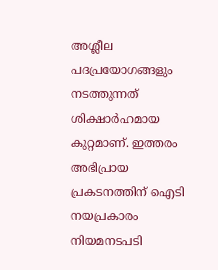അശ്ലീല പദപ്രയോഗങ്ങളും നടത്തുന്നത് ശിക്ഷാര്‍ഹമായ കുറ്റമാണ്. ഇത്തരം അഭിപ്രായ പ്രകടനത്തിന് ഐടി നയപ്രകാരം നിയമനടപടി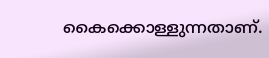കൈക്കൊള്ളുന്നതാണ്.